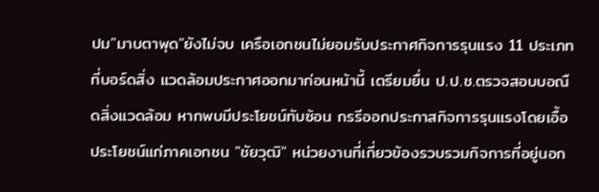ปม"มาบตาพุด"ยังไม่จบ เครือเอกชนไม่ยอมรับประกาศกิจการรุนแรง 11 ประเภท ที่บอร์ดสิ่ง แวดล้อมประกาศออกมาก่อนหน้านี้ เตรียมยื่น ป.ป.ช.ตรวจสอบบอณืดสิ่งแวดล้อม หากพบมีประโยชน์ทับซ้อน กรรีออกประกาสกิจการรุนแรงโดยเอื้อประโยชน์แก่ภาคเอกชน "ชัยวุฒิ" หน่วยงานที่เกี่ยวข้องรวบรวมกิจการที่อยู่นอก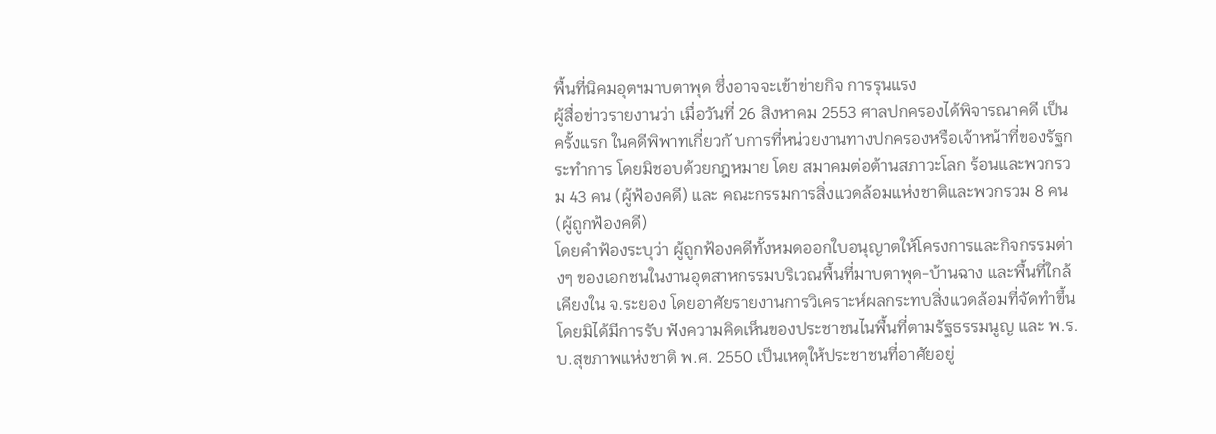พื้นที่นิคมอุตฯมาบตาพุด ซึ่งอาจจะเข้าข่ายกิจ การรุนแรง
ผู้สื่อข่าวรายงานว่า เมื่อวันที่ 26 สิงหาคม 2553 ศาลปกครองได้พิจารณาคดี เป็นครั้งแรก ในคดีพิพาทเกี่ยวกั บการที่หน่วยงานทางปกครองหรือเจ้าหน้าที่ของรัฐกระทำการ โดยมิชอบด้วยกฎหมาย โดย สมาคมต่อต้านสภาวะโลก ร้อนและพวกรวม 43 คน (ผู้ฟ้องคดี) และ คณะกรรมการสิ่งแวดล้อมแห่งชาติและพวกรวม 8 คน (ผู้ถูกฟ้องคดี)
โดยคำฟ้องระบุว่า ผู้ถูกฟ้องคดีทั้งหมดออกใบอนุญาตให้โครงการและกิจกรรมต่างๆ ของเอกชนในงานอุตสาหกรรมบริเวณพื้นที่มาบตาพุด-บ้านฉาง และพื้นที่ใกล้เคียงใน จ.ระยอง โดยอาศัยรายงานการวิเคราะห์ผลกระทบสิ่งแวดล้อมที่จัดทำขึ้นโดยมิได้มีการรับ ฟังความคิดเห็นของประชาชนไนพื้นที่ตามรัฐธรรมนูญ และ พ.ร.บ.สุขภาพแห่งชาติ พ.ศ. 2550 เป็นเหตุให้ประชาชนที่อาศัยอยู่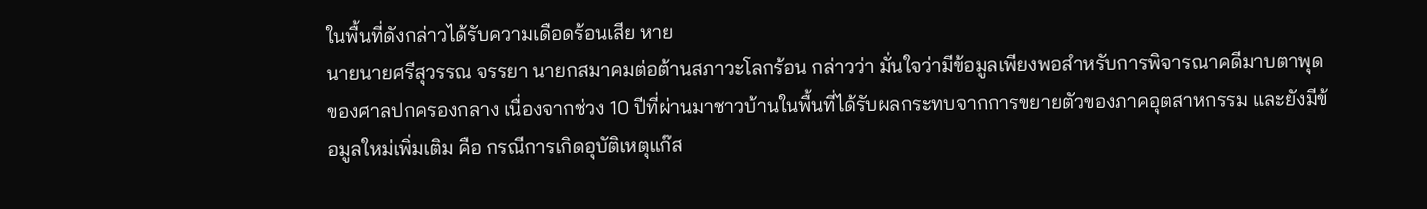ในพื้นที่ดังกล่าวได้รับความเดือดร้อนเสีย หาย
นายนายศรีสุวรรณ จรรยา นายกสมาคมต่อต้านสภาวะโลกร้อน กล่าวว่า มั่นใจว่ามีข้อมูลเพียงพอสำหรับการพิจารณาคดีมาบตาพุดของศาลปกครองกลาง เนื่องจากช่วง 10 ปีที่ผ่านมาชาวบ้านในพื้นที่ได้รับผลกระทบจากการขยายตัวของภาคอุตสาหกรรม และยังมีข้อมูลใหม่เพิ่มเติม คือ กรณีการเกิดอุบัติเหตุแก๊ส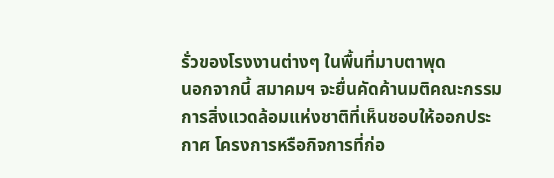รั่วของโรงงานต่างๆ ในพื้นที่มาบตาพุด
นอกจากนี้ สมาคมฯ จะยื่นคัดค้านมติคณะกรรมการสิ่งแวดล้อมแห่งชาติที่เห็นชอบให้ออกประกาศ โครงการหรือกิจการที่ก่อ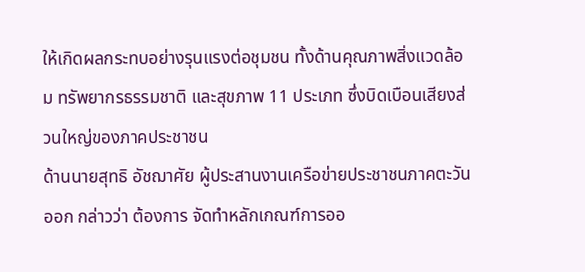ให้เกิดผลกระทบอย่างรุนแรงต่อชุมชน ทั้งด้านคุณภาพสิ่งแวดล้อม ทรัพยากรธรรมชาติ และสุขภาพ 11 ประเภท ซึ่งบิดเบือนเสียงส่วนใหญ่ของภาคประชาชน
ด้านนายสุทธิ อัชฌาศัย ผู้ประสานงานเครือข่ายประชาชนภาคตะวันออก กล่าวว่า ต้องการ จัดทำหลักเกณฑ์การออ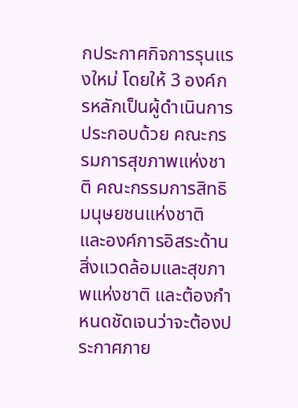กประกาศกิจการรุนแรงใหม่ โดยให้ 3 องค์กรหลักเป็นผู้ดำเนินการ ประกอบด้วย คณะกรรมการสุขภาพแห่งชาติ คณะกรรมการสิทธิมนุษยชนแห่งชาติ และองค์การอิสระด้านสิ่งแวดล้อมและสุขภาพแห่งชาติ และต้องกำหนดชัดเจนว่าจะต้องประกาศภาย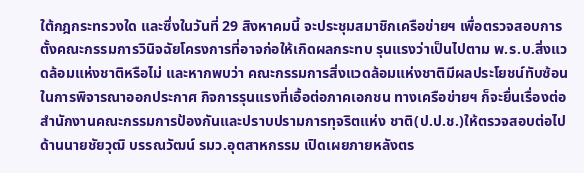ใต้กฎกระทรวงใด และซึ่งในวันที่ 29 สิงหาคมนี้ จะประชุมสมาชิกเครือข่ายฯ เพื่อตรวจสอบการตั้งคณะกรรมการวินิจฉัยโครงการที่อาจก่อให้เกิดผลกระทบ รุนแรงว่าเป็นไปตาม พ.ร.บ.สิ่งแวดล้อมแห่งชาติหรือไม่ และหากพบว่า คณะกรรมการสิ่งแวดล้อมแห่งชาติมีผลประโยชน์ทับซ้อนในการพิจารณาออกประกาศ กิจการรุนแรงที่เอื้อต่อภาคเอกชน ทางเครือข่ายฯ ก็จะยื่นเรื่องต่อสำนักงานคณะกรรมการป้องกันและปราบปรามการทุจริตแห่ง ชาติ(ป.ป.ช.)ให้ตรวจสอบต่อไป
ด้านนายชัยวุฒิ บรรณวัฒน์ รมว.อุตสาหกรรม เปิดเผยภายหลังตร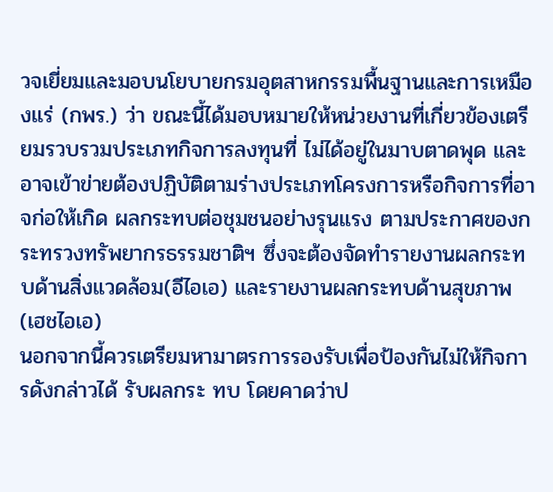วจเยี่ยมและมอบนโยบายกรมอุตสาหกรรมพื้นฐานและการเหมืองแร่ (กพร.) ว่า ขณะนี้ได้มอบหมายให้หน่วยงานที่เกี่ยวข้องเตรียมรวบรวมประเภทกิจการลงทุนที่ ไม่ได้อยู่ในมาบตาดพุด และอาจเข้าข่ายต้องปฏิบัติตามร่างประเภทโครงการหรือกิจการที่อาจก่อให้เกิด ผลกระทบต่อชุมชนอย่างรุนแรง ตามประกาศของกระทรวงทรัพยากรธรรมชาติฯ ซึ่งจะต้องจัดทำรายงานผลกระทบด้านสิ่งแวดล้อม(อีไอเอ) และรายงานผลกระทบด้านสุขภาพ(เฮชไอเอ)
นอกจากนี้ควรเตรียมหามาตรการรองรับเพื่อป้องกันไม่ให้กิจการดังกล่าวได้ รับผลกระ ทบ โดยคาดว่าป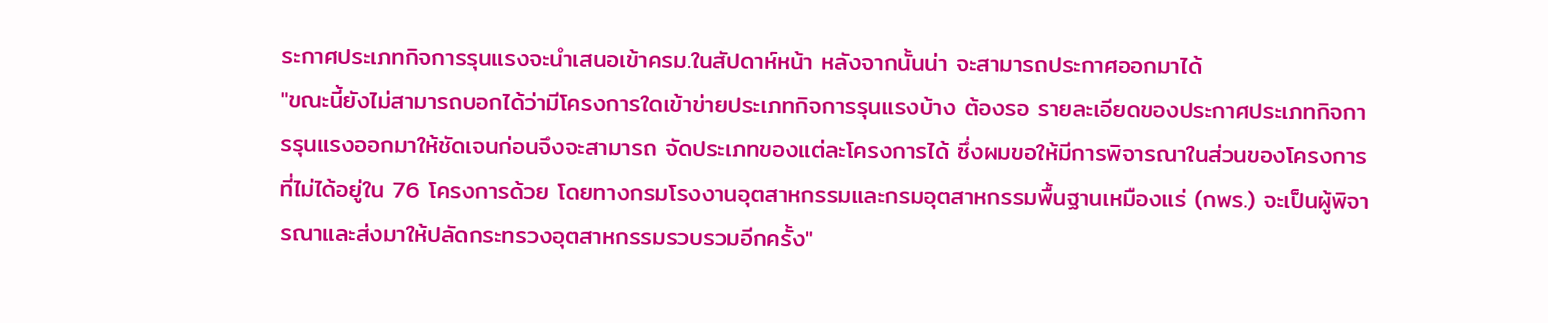ระกาศประเภทกิจการรุนแรงจะนำเสนอเข้าครม.ในสัปดาห์หน้า หลังจากนั้นน่า จะสามารถประกาศออกมาได้
"ขณะนี้ยังไม่สามารถบอกได้ว่ามีโครงการใดเข้าข่ายประเภทกิจการรุนแรงบ้าง ต้องรอ รายละเอียดของประกาศประเภทกิจการรุนแรงออกมาให้ชัดเจนก่อนจึงจะสามารถ จัดประเภทของแต่ละโครงการได้ ซึ่งผมขอให้มีการพิจารณาในส่วนของโครงการที่ไม่ได้อยู่ใน 76 โครงการด้วย โดยทางกรมโรงงานอุตสาหกรรมและกรมอุตสาหกรรมพื้นฐานเหมืองแร่ (กพร.) จะเป็นผู้พิจารณาและส่งมาให้ปลัดกระทรวงอุตสาหกรรมรวบรวมอีกครั้ง"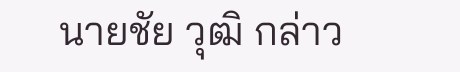นายชัย วุฒิ กล่าว